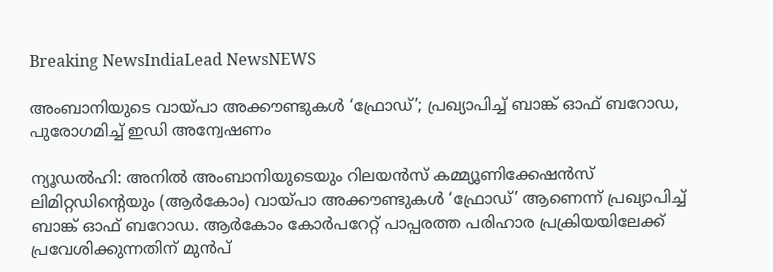Breaking NewsIndiaLead NewsNEWS

അംബാനിയുടെ വായ്പാ അക്കൗണ്ടുകള്‍ ‘ഫ്രോഡ്’; പ്രഖ്യാപിച്ച് ബാങ്ക് ഓഫ് ബറോഡ, പുരോഗമിച്ച് ഇഡി അന്വേഷണം

ന്യൂഡല്‍ഹി: അനില്‍ അംബാനിയുടെയും റിലയന്‍സ് കമ്മ്യൂണിക്കേഷന്‍സ് ലിമിറ്റഡിന്റെയും (ആര്‍കോം) വായ്പാ അക്കൗണ്ടുകള്‍ ‘ഫ്രോഡ്’ ആണെന്ന് പ്രഖ്യാപിച്ച് ബാങ്ക് ഓഫ് ബറോഡ. ആര്‍കോം കോര്‍പറേറ്റ് പാപ്പരത്ത പരിഹാര പ്രക്രിയയിലേക്ക് പ്രവേശിക്കുന്നതിന് മുന്‍പ്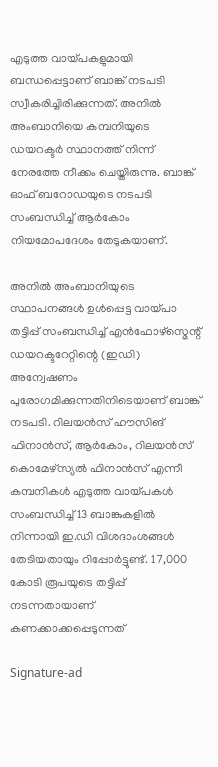എടുത്ത വായ്പകളുമായി ബന്ധപ്പെട്ടാണ് ബാങ്ക് നടപടി സ്വീകരിച്ചിരിക്കുന്നത്. അനില്‍ അംബാനിയെ കമ്പനിയുടെ ഡയറക്ടര്‍ സ്ഥാനത്ത് നിന്ന് നേരത്തേ നീക്കം ചെയ്തിരുന്നു. ബാങ്ക് ഓഫ് ബറോഡയുടെ നടപടി സംബന്ധിച്ച് ആര്‍കോം നിയമോപദേശം തേടുകയാണ്.

അനില്‍ അംബാനിയുടെ സ്ഥാപനങ്ങള്‍ ഉള്‍പ്പെട്ട വായ്പാ തട്ടിപ്പ് സംബന്ധിച്ച് എന്‍ഫോഴ്സ്മെന്റ് ഡയറക്ടറേറ്റിന്റെ (ഇഡി) അന്വേഷണം പുരോഗമിക്കുന്നതിനിടെയാണ് ബാങ്ക് നടപടി. റിലയന്‍സ് ഹൗസിങ് ഫിനാന്‍സ്, ആര്‍കോം, റിലയന്‍സ് കൊമേഴ്സ്യല്‍ ഫിനാന്‍സ് എന്നീ കമ്പനികള്‍ എടുത്ത വായ്പകള്‍ സംബന്ധിച്ച് 13 ബാങ്കുകളില്‍ നിന്നായി ഇ.ഡി വിശദാംശങ്ങള്‍ തേടിയതായും റിപ്പോര്‍ട്ടുണ്ട്. 17,000 കോടി രൂപയുടെ തട്ടിപ്പ് നടന്നതായാണ് കണക്കാക്കപ്പെടുന്നത്

Signature-ad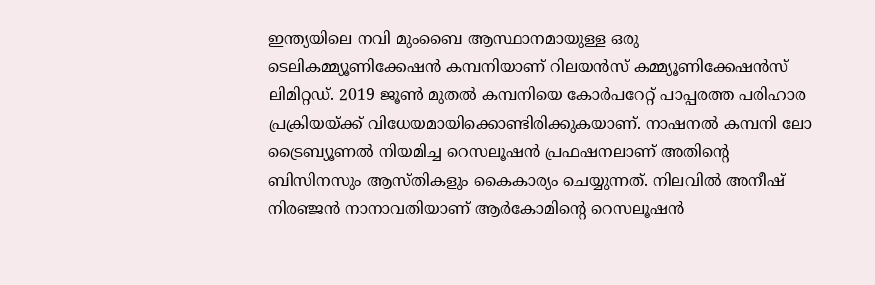ഇന്ത്യയിലെ നവി മുംബൈ ആസ്ഥാനമായുള്ള ഒരു ടെലികമ്മ്യൂണിക്കേഷന്‍ കമ്പനിയാണ് റിലയന്‍സ് കമ്മ്യൂണിക്കേഷന്‍സ് ലിമിറ്റഡ്. 2019 ജൂണ്‍ മുതല്‍ കമ്പനിയെ കോര്‍പറേറ്റ് പാപ്പരത്ത പരിഹാര പ്രക്രിയയ്ക്ക് വിധേയമായിക്കൊണ്ടിരിക്കുകയാണ്. നാഷനല്‍ കമ്പനി ലോ ട്രൈബ്യൂണല്‍ നിയമിച്ച റെസലൂഷന്‍ പ്രഫഷനലാണ് അതിന്റെ ബിസിനസും ആസ്തികളും കൈകാര്യം ചെയ്യുന്നത്. നിലവില്‍ അനീഷ് നിരഞ്ജന്‍ നാനാവതിയാണ് ആര്‍കോമിന്റെ റെസലൂഷന്‍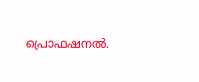പ്രൊഫഷനല്‍.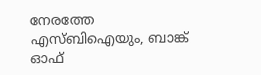നേരത്തേ എസ്ബിഐയും, ബാങ്ക് ഓഫ്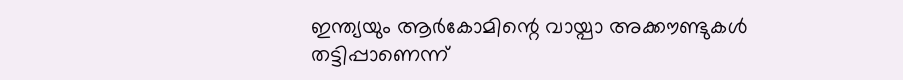ഇന്ത്യയും ആര്‍കോമിന്റെ വായ്പാ അക്കൗണ്ടുകള്‍ തട്ടിപ്പാണെന്ന്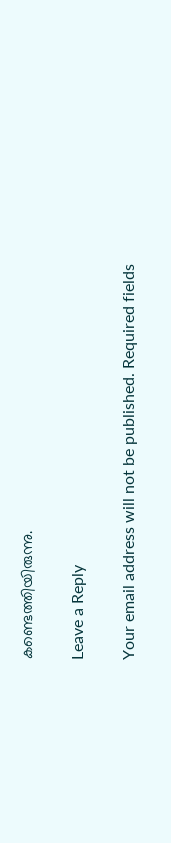കണ്ടെത്തിയിരുന്നു.

Leave a Reply

Your email address will not be published. Required fields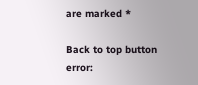are marked *

Back to top button
error: